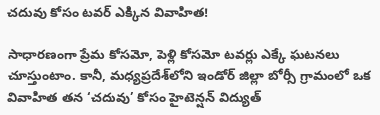చదువు కోసం టవర్ ఎక్కిన వివాహిత!

సాధారణంగా ప్రేమ కోసమో, పెళ్లి కోసమో టవర్లు ఎక్కే ఘటనలు చూస్తుంటాం. కానీ, మధ్యప్రదేశ్‌లోని ఇండోర్ జిల్లా బోర్సీ గ్రామంలో ఒక వివాహిత తన ‘చదువు’ కోసం హైటెన్షన్ విద్యుత్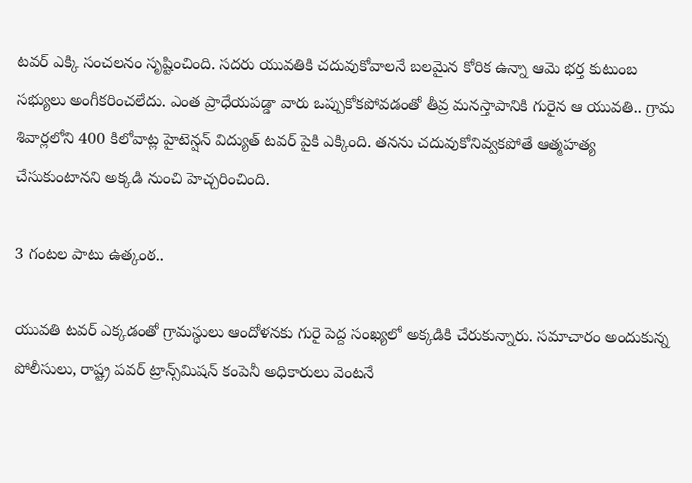టవర్ ఎక్కి సంచలనం సృష్టించింది. సదరు యువతికి చదువుకోవాలనే బలమైన కోరిక ఉన్నా ఆమె భర్త కుటుంబ సభ్యులు అంగీకరించలేదు. ఎంత ప్రాధేయపడ్డా వారు ఒప్పుకోకపోవడంతో తీవ్ర మనస్తాపానికి గురైన ఆ యువతి.. గ్రామ శివార్లలోని 400 కిలోవాట్ల హైటెన్షన్ విద్యుత్ టవర్ పైకి ఎక్కింది. తనను చదువుకోనివ్వకపోతే ఆత్మహత్య చేసుకుంటానని అక్కడి నుంచి హెచ్చరించింది.

3 గంటల పాటు ఉత్కంఠ..

యువతి టవర్ ఎక్కడంతో గ్రామస్థులు ఆందోళనకు గురై పెద్ద సంఖ్యలో అక్కడికి చేరుకున్నారు. సమాచారం అందుకున్న పోలీసులు, రాష్ట్ర పవర్ ట్రాన్స్‌మిషన్ కంపెనీ అధికారులు వెంటనే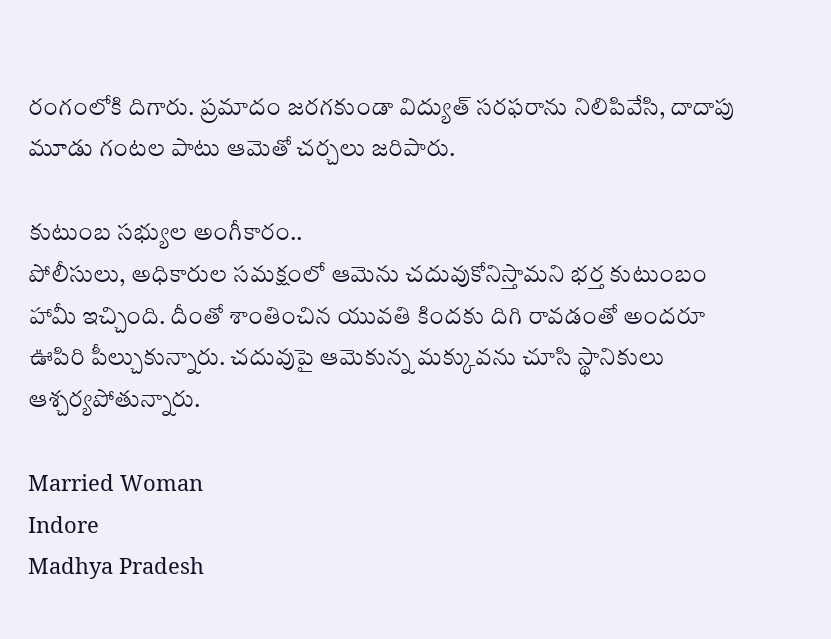రంగంలోకి దిగారు. ప్రమాదం జరగకుండా విద్యుత్ సరఫరాను నిలిపివేసి, దాదాపు మూడు గంటల పాటు ఆమెతో చర్చలు జరిపారు.

కుటుంబ సభ్యుల అంగీకారం..
పోలీసులు, అధికారుల సమక్షంలో ఆమెను చదువుకోనిస్తామని భర్త కుటుంబం హామీ ఇచ్చింది. దీంతో శాంతించిన యువతి కిందకు దిగి రావడంతో అందరూ ఊపిరి పీల్చుకున్నారు. చదువుపై ఆమెకున్న మక్కువను చూసి స్థానికులు ఆశ్చర్యపోతున్నారు.

Married Woman
Indore
Madhya Pradesh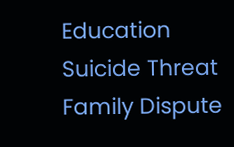Education
Suicide Threat
Family Dispute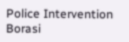Police Intervention
Borasi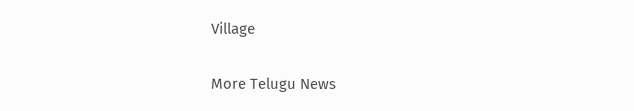Village

More Telugu News